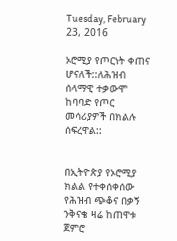Tuesday, February 23, 2016

ኦሮሚያ የጦርነት ቀጠና ሆናለች::ለሕዝብ ሰላማዊ ተቃውሞ ከባባድ የጦር መሳሪያዎች በክልሉ ሰፍረዋል::


በኢትዮጵያ የኦሮሚያ ክልል የተቀሰቀሰው የሕዝብ ጭቆና በቃኝ ንቅናቄ ዛሬ ከጠዋቱ ጀምሮ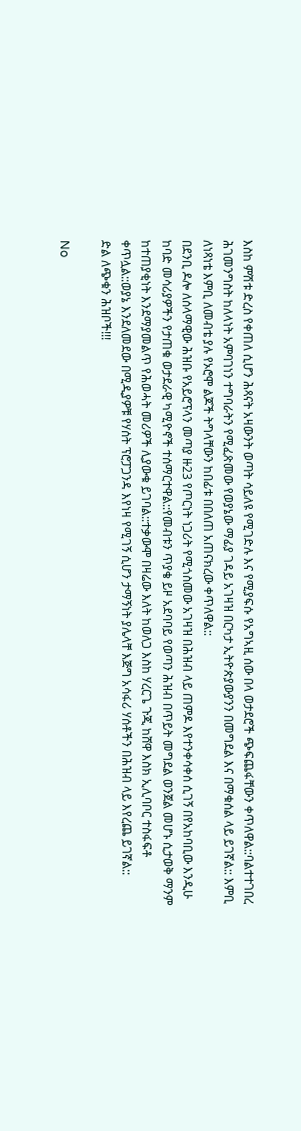እስከ ምሽቱ ድረስ የቀጠለ ሲሆን ሕጻናት አዛውንት ወጣት ሳይለዩ የሚገድሉ እና የሚያፍሱ የአግኣዚ ሰው በላ ወታደሮች ጭፍጨፋቸውን ቀጥለዋል::ባልተተገበረ ሕገመንግስት ከለላነት አምባገነን ተግባራትን የሚፈጽመው የወያኔው ማፊያ ገዳይ አገዛዝ በርካታ ኢትዮጵያውያንን በመግደል እና በማቁሰል ላይ ይገኛል:: እምቢ ለነጻነቴ እምቢ ለመብቴ ያሉ የኦሮሞ ልጆች ትግላቸውን ከበፊቱ በበለጠ አጠናክረው ቀጥለዋል::
በደንቢ ዶሎ ለሰላማዊው ሕዝቡ የአይሮፕላን መጣያ ዙ23 የጦርነት ነጋሪት የሚጎስመው አገዛዝ በሕዝብ ላይ ጠምዶ እየተንቀሳቀሰ ሲገኝ በየአከባቢው እንዲሁ ከባድ መሳሪያዎችን የታጠቁ ወታደራዊ ካሚዮኖች ተሰማርተዋል::የመብቱን ጥያቄ ይዞ አደባባይ የወጣን ሕዝብ በጥይት መግደል ወንጀል መሆኑ ሲታወቅ ማንም ከተጠያቂነት እንደማያመልጥ የሕወሓት መሪዎች ሊያውቁ ይገባል::ተቃውሞ በዛሬው እለት ከወለጋ እስከ ሃረርጌ ጉጂ ከሸዋ እስክ ኢሊባቦር ተስፋፍቶ ቀጥሏል::ወያኔ እንደለመደው በሚዲያዎቹ የሃሰት ፕሮፓጋንዳ እየነዛ የሚገኝ ሲሆን ታማኝነት ያሌላቸ እጅግ አሳፋሪ ሃሰቶችን በሕዝብ ላይ እየረጨ ይገኛል::
ድል ለጭቁን ሕዝቦች!!!

No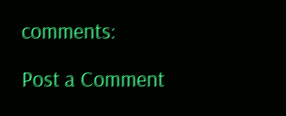comments:

Post a Comment